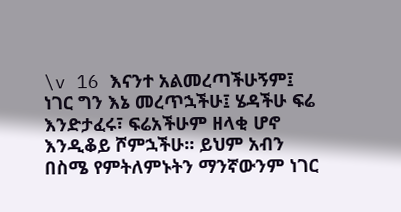\v 16 እናንተ አልመረጣችሁኝም፤ ነገር ግን እኔ መረጥኋችሁ፤ ሄዳችሁ ፍሬ እንድታፈሩ፣ ፍሬአችሁም ዘላቂ ሆኖ እንዲቆይ ሾምኋችሁ። ይህም አብን በስሜ የምትለምኑትን ማንኛውንም ነገር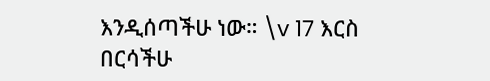እንዲሰጣችሁ ነው። \v 17 እርስ በርሳችሁ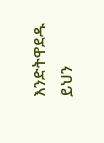እንድትዋደዱ ይህን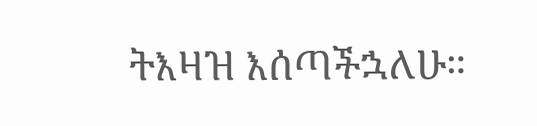ትእዛዝ እሰጣችኋለሁ።